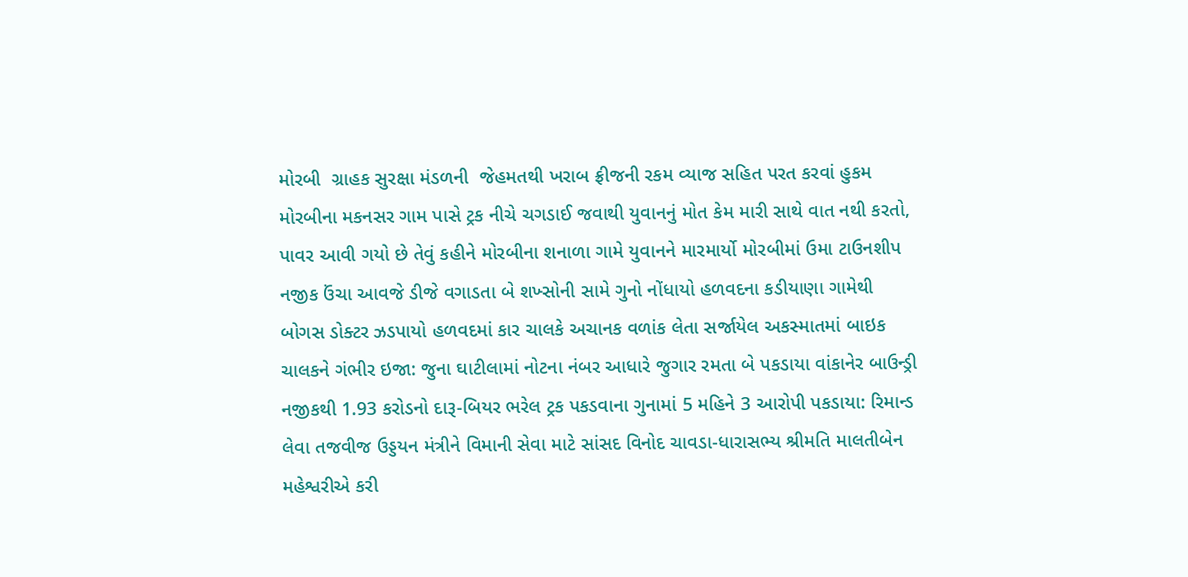મોરબી  ગ્રાહક સુરક્ષા મંડળની  જેહમતથી ખરાબ ફ્રીજની રકમ વ્યાજ સહિત પરત કરવાં હુકમ મોરબીના મકનસર ગામ પાસે ટ્રક નીચે ચગડાઈ જવાથી યુવાનનું મોત કેમ મારી સાથે વાત નથી કરતો, પાવર આવી ગયો છે તેવું કહીને મોરબીના શનાળા ગામે યુવાનને મારમાર્યો મોરબીમાં ઉમા ટાઉનશીપ નજીક ઉંચા આવજે ડીજે વગાડતા બે શખ્સોની સામે ગુનો નોંધાયો હળવદના કડીયાણા ગામેથી બોગસ ડોક્ટર ઝડપાયો હળવદમાં કાર ચાલકે અચાનક વળાંક લેતા સર્જાયેલ અકસ્માતમાં બાઇક ચાલકને ગંભીર ઇજા: જુના ઘાટીલામાં નોટના નંબર આધારે જુગાર રમતા બે પકડાયા વાંકાનેર બાઉન્ડ્રી નજીકથી 1.93 કરોડનો દારૂ-બિયર ભરેલ ટ્રક પકડવાના ગુનામાં 5 મહિને 3 આરોપી પકડાયા: રિમાન્ડ લેવા તજવીજ ઉડ્ડયન મંત્રીને વિમાની સેવા માટે સાંસદ વિનોદ ચાવડા-ધારાસભ્ય શ્રીમતિ માલતીબેન મહેશ્વરીએ કરી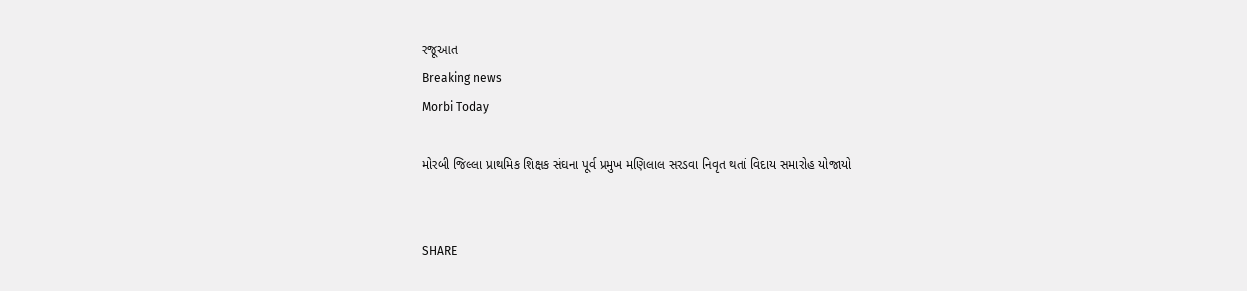રજૂઆત
Breaking news
Morbi Today

મોરબી જિલ્લા પ્રાથમિક શિક્ષક સંઘના પૂર્વ પ્રમુખ મણિલાલ સરડવા નિવૃત થતાં વિદાય સમારોહ યોજાયો


SHARE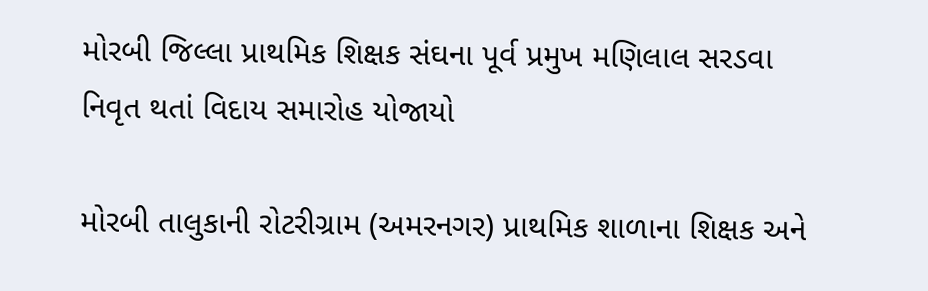મોરબી જિલ્લા પ્રાથમિક શિક્ષક સંઘના પૂર્વ પ્રમુખ મણિલાલ સરડવા નિવૃત થતાં વિદાય સમારોહ યોજાયો

મોરબી તાલુકાની રોટરીગ્રામ (અમરનગર) પ્રાથમિક શાળાના શિક્ષક અને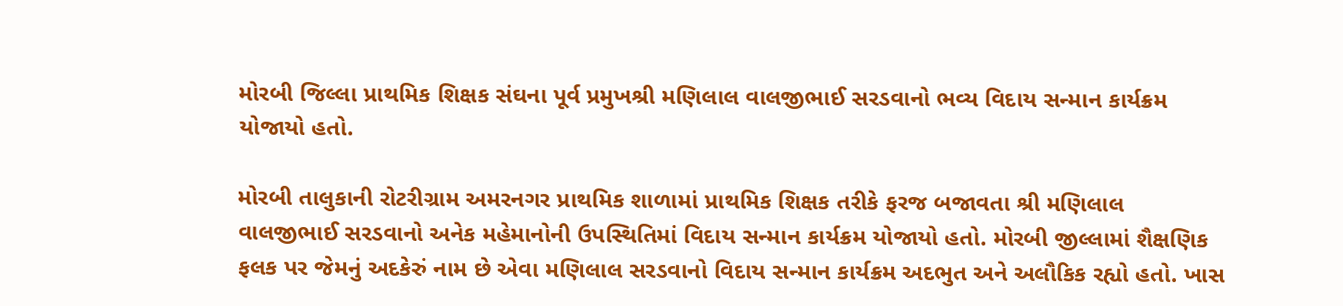મોરબી જિલ્લા પ્રાથમિક શિક્ષક સંઘના પૂર્વ પ્રમુખશ્રી મણિલાલ વાલજીભાઈ સરડવાનો ભવ્ય વિદાય સન્માન કાર્યક્રમ યોજાયો હતો.

મોરબી તાલુકાની રોટરીગ્રામ અમરનગર પ્રાથમિક શાળામાં પ્રાથમિક શિક્ષક તરીકે ફરજ બજાવતા શ્રી મણિલાલ વાલજીભાઈ સરડવાનો અનેક મહેમાનોની ઉપસ્થિતિમાં વિદાય સન્માન કાર્યક્રમ યોજાયો હતો. મોરબી જીલ્લામાં શૈક્ષણિક ફલક પર જેમનું અદકેરું નામ છે એવા મણિલાલ સરડવાનો વિદાય સન્માન કાર્યક્રમ અદભુત અને અલૌકિક રહ્યો હતો. ખાસ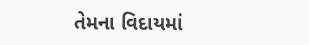તેમના વિદાયમાં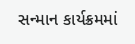સન્માન કાર્યક્રમમાં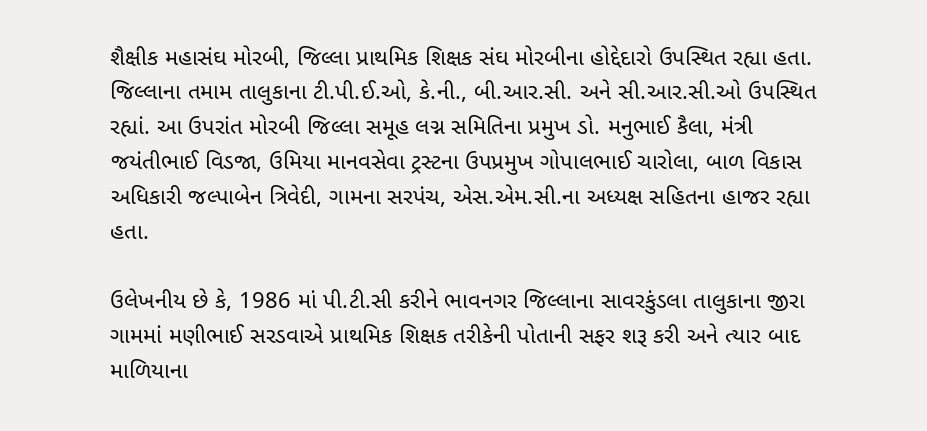શૈક્ષીક મહાસંઘ મોરબી, જિલ્લા પ્રાથમિક શિક્ષક સંઘ મોરબીના હોદ્દેદારો ઉપસ્થિત રહ્યા હતા. જિલ્લાના તમામ તાલુકાના ટી.પી.ઈ.ઓ, કે.ની., બી.આર.સી. અને સી.આર.સી.ઓ ઉપસ્થિત રહ્યાં. આ ઉપરાંત મોરબી જિલ્લા સમૂહ લગ્ન સમિતિના પ્રમુખ ડો. મનુભાઈ કૈલા, મંત્રી  જયંતીભાઈ વિડજા, ઉમિયા માનવસેવા ટ્રસ્ટના ઉપપ્રમુખ ગોપાલભાઈ ચારોલા, બાળ વિકાસ અધિકારી જલ્પાબેન ત્રિવેદી, ગામના સરપંચ, એસ.એમ.સી.ના અધ્યક્ષ સહિતના હાજર રહ્યા હતા.

ઉલેખનીય છે કે, 1986 માં પી.ટી.સી કરીને ભાવનગર જિલ્લાના સાવરકુંડલા તાલુકાના જીરા ગામમાં મણીભાઈ સરડવાએ પ્રાથમિક શિક્ષક તરીકેની પોતાની સફર શરૂ કરી અને ત્યાર બાદ માળિયાના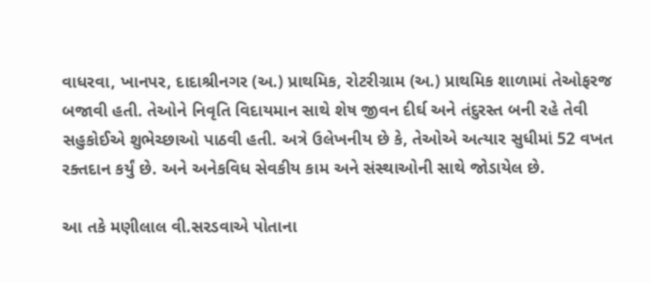વાધરવા, ખાનપર, દાદાશ્રીનગર (અ.) પ્રાથમિક, રોટરીગ્રામ (અ.) પ્રાથમિક શાળામાં તેઓફરજ બજાવી હતી. તેઓને નિવૃતિ વિદાયમાન સાથે શેષ જીવન દીર્ઘ અને તંદુરસ્ત બની રહે તેવી સહુકોઈએ શુભેચ્છાઓ પાઠવી હતી. અત્રે ઉલેખનીય છે કે, તેઓએ અત્યાર સુધીમાં 52 વખત રક્તદાન કર્યું છે. અને અનેકવિધ સેવકીય કામ અને સંસ્થાઓની સાથે જોડાયેલ છે.

આ તકે મણીલાલ વી.સરડવાએ પોતાના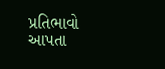પ્રતિભાવો આપતા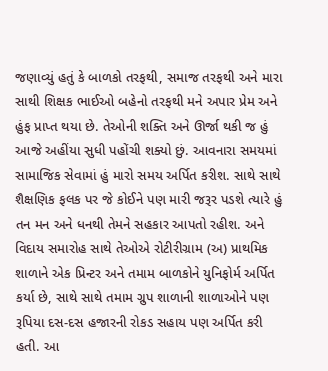જણાવ્યું હતું કે બાળકો તરફથી, સમાજ તરફથી અને મારા સાથી શિક્ષક ભાઈઓ બહેનો તરફથી મને અપાર પ્રેમ અને હુંફ પ્રાપ્ત થયા છે. તેઓની શક્તિ અને ઊર્જા થકી જ હું આજે અહીંયા સુધી પહોંચી શક્યો છું. આવનારા સમયમાં સામાજિક સેવામાં હું મારો સમય અર્પિત કરીશ. સાથે સાથે શૈક્ષણિક ફલક પર જે કોઈને પણ મારી જરૂર પડશે ત્યારે હું તન મન અને ધનથી તેમને સહકાર આપતો રહીશ. અને વિદાય સમારોહ સાથે તેઓએ રોટીરીગ્રામ (અ) પ્રાથમિક શાળાને એક પ્રિન્ટર અને તમામ બાળકોને યુનિફોર્મ અર્પિત કર્યા છે, સાથે સાથે તમામ ગ્રુપ શાળાની શાળાઓને પણ રૂપિયા દસ-દસ હજારની રોકડ સહાય પણ અર્પિત કરી હતી. આ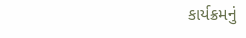કાર્યક્રમનું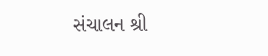સંચાલન શ્રી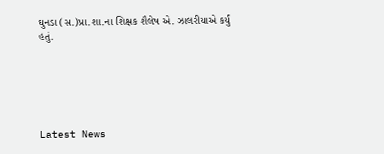ઘુનડા (સ.)પ્રા.શા.ના શિક્ષક શૈલેષ એ. ઝાલરીયાએ કર્યું હતું.






Latest News